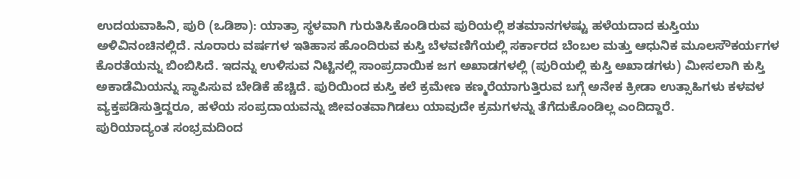ಉದಯವಾಹಿನಿ, ಪುರಿ (ಒಡಿಶಾ): ಯಾತ್ರಾ ಸ್ಥಳವಾಗಿ ಗುರುತಿಸಿಕೊಂಡಿರುವ ಪುರಿಯಲ್ಲಿ ಶತಮಾನಗಳಷ್ಟು ಹಳೆಯದಾದ ಕುಸ್ತಿಯು ಅಳಿವಿನಂಚಿನಲ್ಲಿದೆ. ನೂರಾರು ವರ್ಷಗಳ ಇತಿಹಾಸ ಹೊಂದಿರುವ ಕುಸ್ತಿ ಬೆಳವಣಿಗೆಯಲ್ಲಿ ಸರ್ಕಾರದ ಬೆಂಬಲ ಮತ್ತು ಆಧುನಿಕ ಮೂಲಸೌಕರ್ಯಗಳ ಕೊರತೆಯನ್ನು ಬಿಂಬಿಸಿದೆ. ಇದನ್ನು ಉಳಿಸುವ ನಿಟ್ಟಿನಲ್ಲಿ ಸಾಂಪ್ರದಾಯಿಕ ಜಗ ಅಖಾಡಗಳಲ್ಲಿ (ಪುರಿಯಲ್ಲಿ ಕುಸ್ತಿ ಅಖಾಡಗಳು) ಮೀಸಲಾಗಿ ಕುಸ್ತಿ ಅಕಾಡೆಮಿಯನ್ನು ಸ್ಥಾಪಿಸುವ ಬೇಡಿಕೆ ಹೆಚ್ಚಿದೆ. ಪುರಿಯಿಂದ ಕುಸ್ತಿ ಕಲೆ ಕ್ರಮೇಣ ಕಣ್ಮರೆಯಾಗುತ್ತಿರುವ ಬಗ್ಗೆ ಅನೇಕ ಕ್ರೀಡಾ ಉತ್ಸಾಹಿಗಳು ಕಳವಳ ವ್ಯಕ್ತಪಡಿಸುತ್ತಿದ್ದರೂ, ಹಳೆಯ ಸಂಪ್ರದಾಯವನ್ನು ಜೀವಂತವಾಗಿಡಲು ಯಾವುದೇ ಕ್ರಮಗಳನ್ನು ತೆಗೆದುಕೊಂಡಿಲ್ಲ ಎಂದಿದ್ದಾರೆ.
ಪುರಿಯಾದ್ಯಂತ ಸಂಭ್ರಮದಿಂದ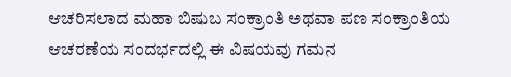ಆಚರಿಸಲಾದ ಮಹಾ ಬಿಷುಬ ಸಂಕ್ರಾಂತಿ ಅಥವಾ ಪಣ ಸಂಕ್ರಾಂತಿಯ ಆಚರಣೆಯ ಸಂದರ್ಭದಲ್ಲಿ ಈ ವಿಷಯವು ಗಮನ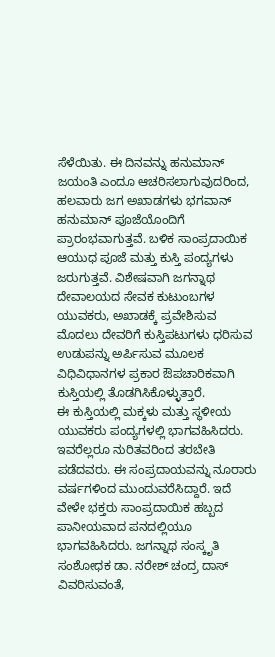ಸೆಳೆಯಿತು. ಈ ದಿನವನ್ನು ಹನುಮಾನ್ ಜಯಂತಿ ಎಂದೂ ಆಚರಿಸಲಾಗುವುದರಿಂದ, ಹಲವಾರು ಜಗ ಅಖಾಡಗಳು ಭಗವಾನ್ ಹನುಮಾನ್ ಪೂಜೆಯೊಂದಿಗೆ ಪ್ರಾರಂಭವಾಗುತ್ತವೆ. ಬಳಿಕ ಸಾಂಪ್ರದಾಯಿಕ ಆಯುಧ ಪೂಜೆ ಮತ್ತು ಕುಸ್ತಿ ಪಂದ್ಯಗಳು ಜರುಗುತ್ತವೆ. ವಿಶೇಷವಾಗಿ ಜಗನ್ನಾಥ ದೇವಾಲಯದ ಸೇವಕ ಕುಟುಂಬಗಳ ಯುವಕರು, ಅಖಾಡಕ್ಕೆ ಪ್ರವೇಶಿಸುವ ಮೊದಲು ದೇವರಿಗೆ ಕುಸ್ತಿಪಟುಗಳು ಧರಿಸುವ ಉಡುಪನ್ನು ಅರ್ಪಿಸುವ ಮೂಲಕ ವಿಧಿವಿಧಾನಗಳ ಪ್ರಕಾರ ಔಪಚಾರಿಕವಾಗಿ ಕುಸ್ತಿಯಲ್ಲಿ ತೊಡಗಿಸಿಕೊಳ್ಳುತ್ತಾರೆ.
ಈ ಕುಸ್ತಿಯಲ್ಲಿ ಮಕ್ಕಳು ಮತ್ತು ಸ್ಥಳೀಯ ಯುವಕರು ಪಂದ್ಯಗಳಲ್ಲಿ ಭಾಗವಹಿಸಿದರು. ಇವರೆಲ್ಲರೂ ನುರಿತವರಿಂದ ತರಬೇತಿ ಪಡೆದವರು. ಈ ಸಂಪ್ರದಾಯವನ್ನು ನೂರಾರು ವರ್ಷಗಳಿಂದ ಮುಂದುವರೆಸಿದ್ದಾರೆ. ಇದೆ ವೇಳೇ ಭಕ್ತರು ಸಾಂಪ್ರದಾಯಿಕ ಹಬ್ಬದ ಪಾನೀಯವಾದ ಪನದಲ್ಲಿಯೂ ಭಾಗವಹಿಸಿದರು. ಜಗನ್ನಾಥ ಸಂಸ್ಕೃತಿ ಸಂಶೋಧಕ ಡಾ. ನರೇಶ್ ಚಂದ್ರ ದಾಸ್ ವಿವರಿಸುವಂತೆ,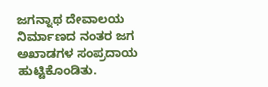ಜಗನ್ನಾಥ ದೇವಾಲಯ ನಿರ್ಮಾಣದ ನಂತರ ಜಗ ಅಖಾಡಗಳ ಸಂಪ್ರದಾಯ ಹುಟ್ಟಿಕೊಂಡಿತು.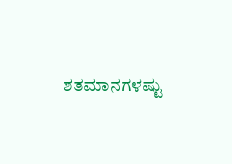ಶತಮಾನಗಳಷ್ಟು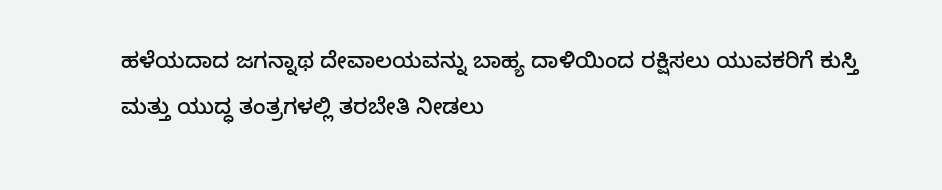ಹಳೆಯದಾದ ಜಗನ್ನಾಥ ದೇವಾಲಯವನ್ನು ಬಾಹ್ಯ ದಾಳಿಯಿಂದ ರಕ್ಷಿಸಲು ಯುವಕರಿಗೆ ಕುಸ್ತಿ ಮತ್ತು ಯುದ್ಧ ತಂತ್ರಗಳಲ್ಲಿ ತರಬೇತಿ ನೀಡಲು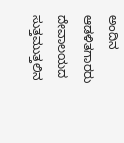ಅಂದಿನ ಆಡಳಿತಗಾರರು ದೇವಾಲಯದ ಸುತ್ತಮುತ್ತಲಿನ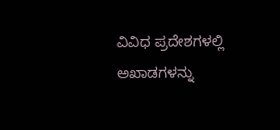ವಿವಿಧ ಪ್ರದೇಶಗಳಲ್ಲಿ ಅಖಾಡಗಳನ್ನು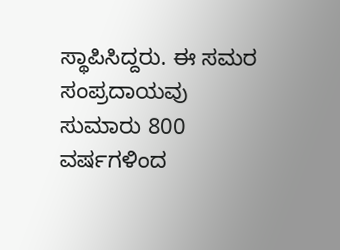ಸ್ಥಾಪಿಸಿದ್ದರು. ಈ ಸಮರ ಸಂಪ್ರದಾಯವು ಸುಮಾರು 800 ವರ್ಷಗಳಿಂದ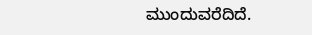ಮುಂದುವರೆದಿದೆ.